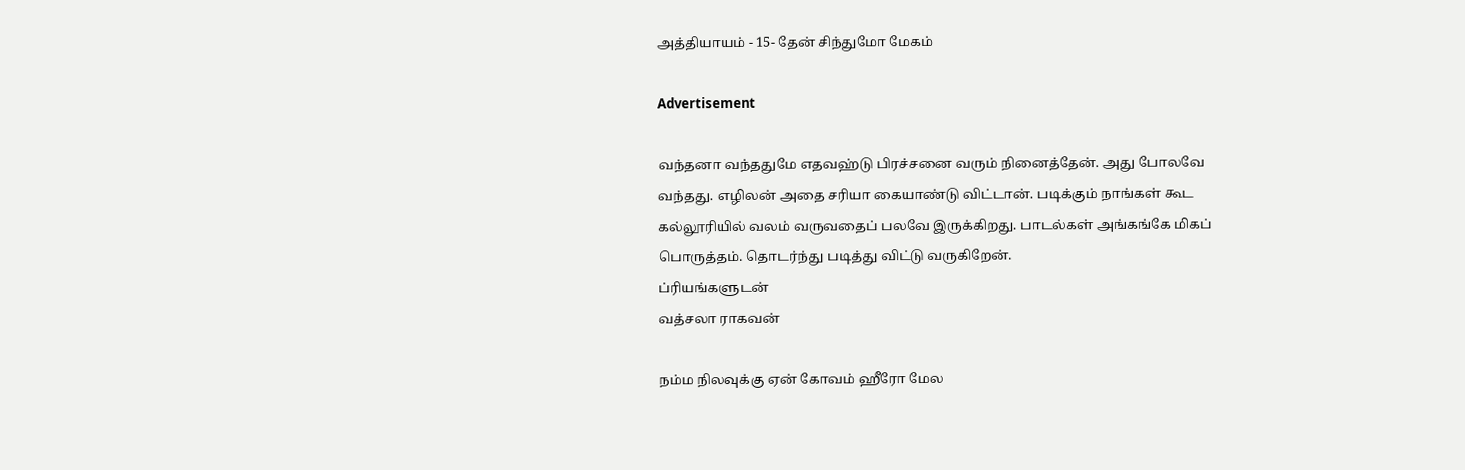அத்தியாயம் - 15- தேன் சிந்துமோ மேகம்

Advertisement

வந்தனா வந்ததுமே எதவஹ்டு பிரச்சனை வரும் நினைத்தேன். அது போலவே வந்தது. எழிலன் அதை சரியா கையாண்டு விட்டான். படிக்கும் நாங்கள் கூட கல்லூரியில் வலம் வருவதைப் பலவே இருக்கிறது. பாடல்கள் அங்கங்கே மிகப் பொருத்தம். தொடர்ந்து படித்து விட்டு வருகிறேன்.
ப்ரியங்களுடன்
வத்சலா ராகவன்

நம்ம நிலவுக்கு ஏன் கோவம் ஹீரோ மேல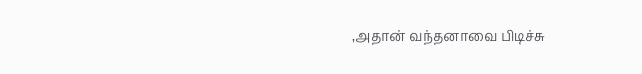,அதான் வந்தனாவை பிடிச்சு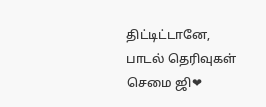திட்டிட்டானே,
பாடல் தெரிவுகள் செமை ஜி❤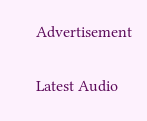Advertisement

Latest Audio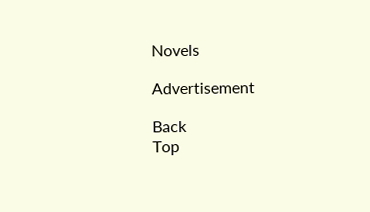Novels

Advertisement

Back
Top